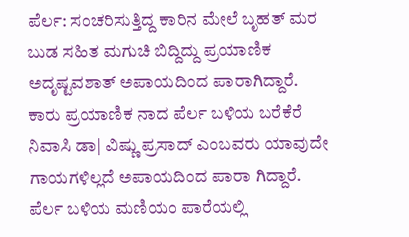ಪೆರ್ಲ: ಸಂಚರಿಸುತ್ತಿದ್ದ ಕಾರಿನ ಮೇಲೆ ಬೃಹತ್ ಮರ ಬುಡ ಸಹಿತ ಮಗುಚಿ ಬಿದ್ದಿದ್ದು ಪ್ರಯಾಣಿಕ ಅದೃಷ್ಟವಶಾತ್ ಅಪಾಯದಿಂದ ಪಾರಾಗಿದ್ದಾರೆ. ಕಾರು ಪ್ರಯಾಣಿಕ ನಾದ ಪೆರ್ಲ ಬಳಿಯ ಬರೆಕೆರೆ ನಿವಾಸಿ ಡಾ| ವಿಷ್ಣು ಪ್ರಸಾದ್ ಎಂಬವರು ಯಾವುದೇ ಗಾಯಗಳಿಲ್ಲದೆ ಅಪಾಯದಿಂದ ಪಾರಾ ಗಿದ್ದಾರೆ. ಪೆರ್ಲ ಬಳಿಯ ಮಣಿಯಂ ಪಾರೆಯಲ್ಲಿ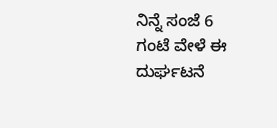ನಿನ್ನೆ ಸಂಜೆ 6 ಗಂಟೆ ವೇಳೆ ಈ ದುರ್ಘಟನೆ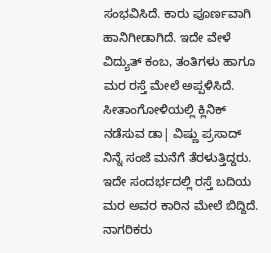ಸಂಭವಿಸಿದೆ. ಕಾರು ಪೂರ್ಣವಾಗಿ ಹಾನಿಗೀಡಾಗಿದೆ. ಇದೇ ವೇಳೆ ವಿದ್ಯುತ್ ಕಂಬ, ತಂತಿಗಳು ಹಾಗೂ ಮರ ರಸ್ತೆ ಮೇಲೆ ಅಪ್ಪಳಿಸಿದೆ. ಸೀತಾಂಗೋಳಿಯಲ್ಲಿ ಕ್ಲಿನಿಕ್ ನಡೆಸುವ ಡಾ| ವಿಷ್ಣು ಪ್ರಸಾದ್ ನಿನ್ನೆ ಸಂಜೆ ಮನೆಗೆ ತೆರಳುತ್ತಿದ್ದರು. ಇದೇ ಸಂದರ್ಭದಲ್ಲಿ ರಸ್ತೆ ಬದಿಯ ಮರ ಅವರ ಕಾರಿನ ಮೇಲೆ ಬಿದ್ದಿದೆ. ನಾಗರಿಕರು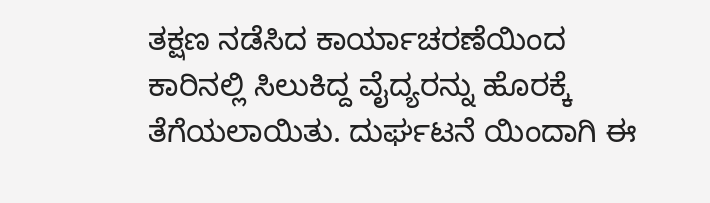ತಕ್ಷಣ ನಡೆಸಿದ ಕಾರ್ಯಾಚರಣೆಯಿಂದ ಕಾರಿನಲ್ಲಿ ಸಿಲುಕಿದ್ದ ವೈದ್ಯರನ್ನು ಹೊರಕ್ಕೆ ತೆಗೆಯಲಾಯಿತು. ದುರ್ಘಟನೆ ಯಿಂದಾಗಿ ಈ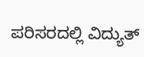ಪರಿಸರದಲ್ಲಿ ವಿದ್ಯುತ್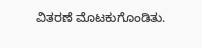ವಿತರಣೆ ಮೊಟಕುಗೊಂಡಿತು.